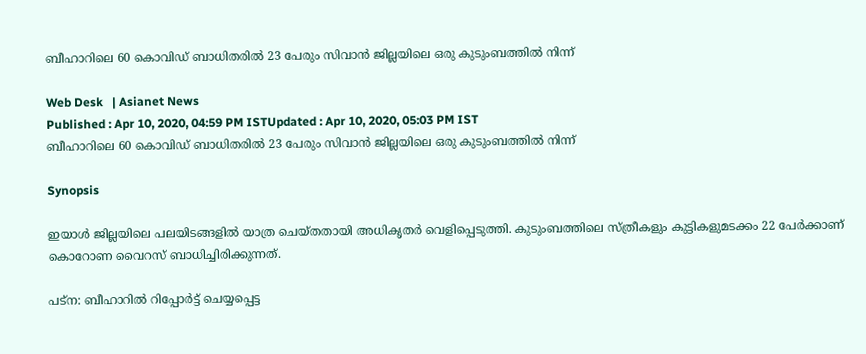ബീഹാറിലെ 60 കൊവിഡ് ബാധിതരിൽ 23 പേരും സിവാൻ ജില്ലയിലെ ഒരു കുടുംബത്തിൽ നിന്ന്

Web Desk   | Asianet News
Published : Apr 10, 2020, 04:59 PM ISTUpdated : Apr 10, 2020, 05:03 PM IST
ബീഹാറിലെ 60 കൊവിഡ് ബാധിതരിൽ 23 പേരും സിവാൻ ജില്ലയിലെ ഒരു കുടുംബത്തിൽ നിന്ന്

Synopsis

ഇയാൾ ജില്ലയിലെ പലയിടങ്ങളിൽ യാത്ര ചെയ്തതായി അധികൃതർ വെളിപ്പെടുത്തി. കുടുംബത്തിലെ സ്ത്രീകളും കുട്ടികളുമടക്കം 22 പേർക്കാണ് കൊറോണ വൈറസ് ബാധിച്ചിരിക്കുന്നത്.

പട്ന: ബീഹാറിൽ റിപ്പോർട്ട് ചെയ്യപ്പെട്ട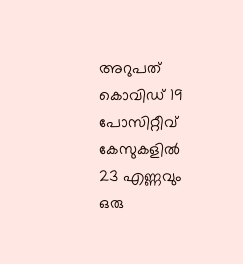അറുപത് കൊവിഡ് 19 പോസിറ്റീവ് കേസുകളിൽ 23 എണ്ണവും ഒരു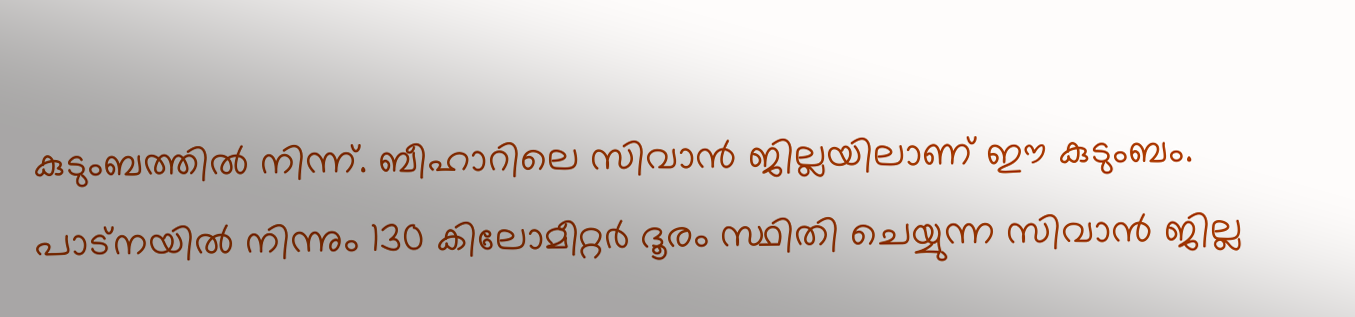കുടുംബത്തിൽ നിന്ന്. ബീഹാറിലെ സിവാൻ ജില്ലയിലാണ് ഈ കുടുംബം. പാട്നയിൽ നിന്നും 130 കിലോമീറ്റർ ദൂരം സ്ഥിതി ചെയ്യുന്ന സിവാൻ ജില്ല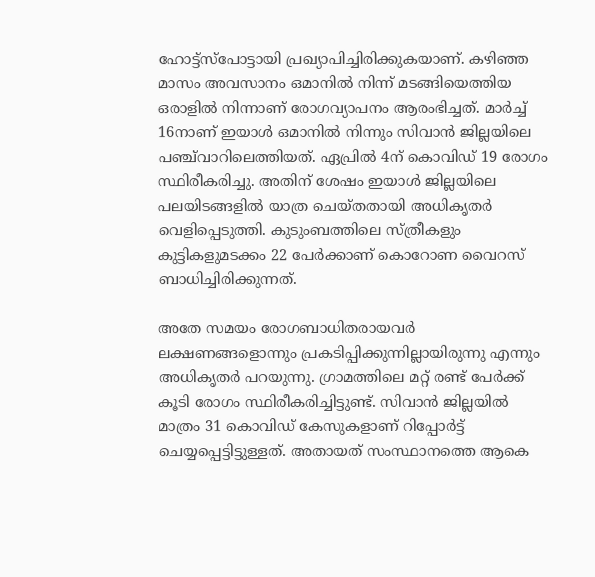ഹോട്ട്സ്പോട്ടായി പ്രഖ്യാപിച്ചിരിക്കുകയാണ്. കഴിഞ്ഞ മാസം അവസാനം ഒമാനിൽ നിന്ന് മടങ്ങിയെത്തിയ ഒരാളിൽ നിന്നാണ് രോഗവ്യാപനം ആരംഭിച്ചത്. മാർച്ച് 16നാണ് ഇയാൾ ഒമാനിൽ നിന്നും സിവാൻ ജില്ലയിലെ പഞ്ച്‍വാറിലെത്തിയത്. ഏപ്രിൽ 4ന് കൊവിഡ് 19 രോഗം സ്ഥിരീകരിച്ചു. അതിന് ശേഷം ഇയാൾ ജില്ലയിലെ പലയിടങ്ങളിൽ യാത്ര ചെയ്തതായി അധികൃതർ വെളിപ്പെടുത്തി. കുടുംബത്തിലെ സ്ത്രീകളും കുട്ടികളുമടക്കം 22 പേർക്കാണ് കൊറോണ വൈറസ് ബാധിച്ചിരിക്കുന്നത്.

അതേ സമയം രോഗബാധിതരായവർ ലക്ഷണങ്ങളൊന്നും പ്രകടിപ്പിക്കുന്നില്ലായിരുന്നു എന്നും അധികൃതർ പറയുന്നു. ഗ്രാമത്തിലെ മറ്റ് രണ്ട് പേർക്ക് കൂടി രോഗം സ്ഥിരീകരിച്ചിട്ടുണ്ട്. സിവാൻ ജില്ലയിൽ മാത്രം 31 കൊവിഡ് കേസുകളാണ് റിപ്പോർട്ട് ചെയ്യപ്പെട്ടിട്ടുള്ളത്. അതായത് സംസ്ഥാനത്തെ ആകെ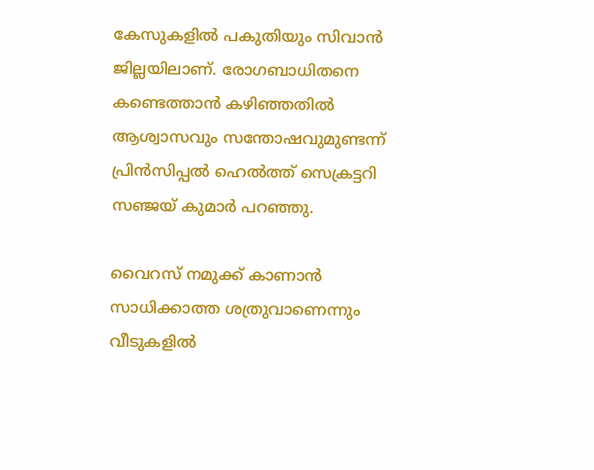കേസുകളിൽ പകുതിയും സിവാൻ ജില്ലയിലാണ്. രോഗബാധിതനെ കണ്ടെത്താൻ കഴിഞ്ഞതിൽ ആശ്വാസവും സന്തോഷവുമുണ്ടന്ന് പ്രിൻസിപ്പൽ ഹെൽത്ത് സെക്രട്ടറി സഞ്ജയ് കുമാർ പറഞ്ഞു.

വൈറസ് നമുക്ക് കാണാന്‍ സാധിക്കാത്ത ശത്രുവാണെന്നും വീടുകളിൽ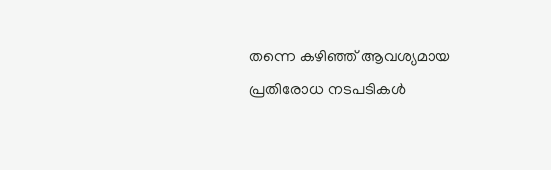തന്നെ കഴിഞ്ഞ് ആവശ്യമായ പ്രതിരോധ നടപടികള്‍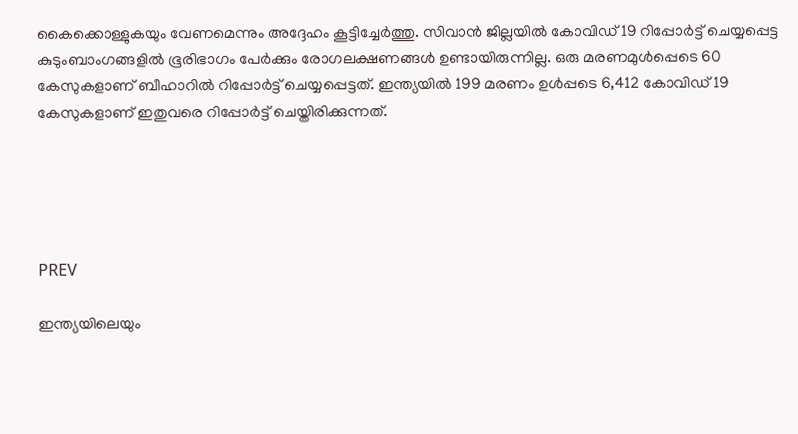കൈക്കൊള്ളുകയും വേണമെന്നും അദ്ദേഹം കൂട്ടിച്ചേർത്തു. സിവാന്‍ ജില്ലയില്‍ കോവിഡ് 19 റിപ്പോര്‍ട്ട് ചെയ്യപ്പെട്ട കുടുംബാംഗങ്ങളില്‍ ഭൂരിഭാഗം പേര്‍ക്കും രോഗലക്ഷണങ്ങള്‍ ഉണ്ടായിരുന്നില്ല. ഒരു മരണമുൾപ്പെടെ 60 കേസുകളാണ് ബീഹാറിൽ റിപ്പോർട്ട് ചെയ്യപ്പെട്ടത്. ഇന്ത്യയില്‍ 199 മരണം ഉള്‍പ്പടെ 6,412 കോവിഡ് 19 കേസുകളാണ് ഇതുവരെ റിപ്പോര്‍ട്ട് ചെയ്തിരിക്കുന്നത്.





PREV

ഇന്ത്യയിലെയും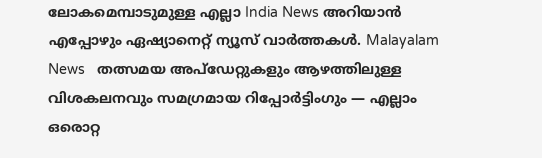ലോകമെമ്പാടുമുള്ള എല്ലാ India News അറിയാൻ എപ്പോഴും ഏഷ്യാനെറ്റ് ന്യൂസ് വാർത്തകൾ. Malayalam News   തത്സമയ അപ്‌ഡേറ്റുകളും ആഴത്തിലുള്ള വിശകലനവും സമഗ്രമായ റിപ്പോർട്ടിംഗും — എല്ലാം ഒരൊറ്റ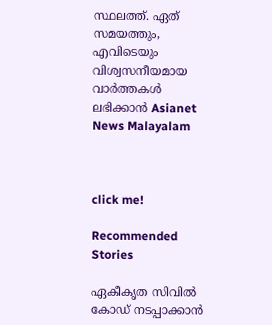സ്ഥലത്ത്. ഏത് സമയത്തും, എവിടെയും വിശ്വസനീയമായ വാർത്തകൾ ലഭിക്കാൻ Asianet News Malayalam



click me!

Recommended Stories

ഏകീകൃത സിവിൽ കോഡ് നടപ്പാക്കാൻ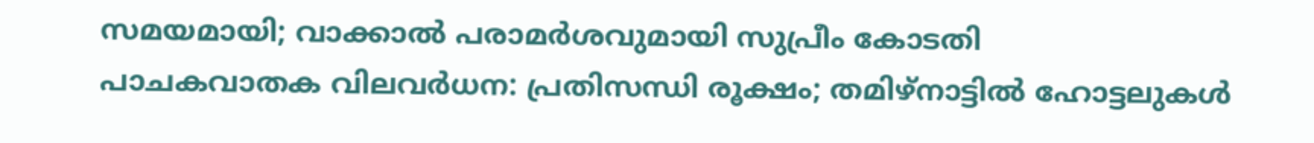സമയമായി; വാക്കാൽ പരാമർശവുമായി സുപ്രീം കോടതി
പാചകവാതക വിലവർധന: പ്രതിസന്ധി രൂക്ഷം; തമിഴ്നാട്ടിൽ ഹോട്ടലുകൾ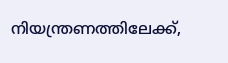നിയന്ത്രണത്തിലേക്ക്,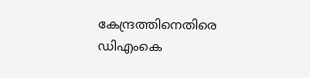കേന്ദ്രത്തിനെതിരെ ഡിഎംകെ